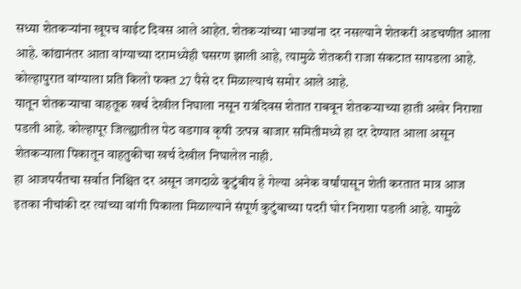सध्या शेतकऱ्यांना खूपच वाईट दिवस आले आहेत. शेतकऱ्यांच्या भाज्यांना दर नसल्याने शेतकरी अडचणीत आला आहे. कांद्यानंतर आता वांग्याच्या दरामध्येही घसरण झाली आहे, त्यामुळे शेतकरी राजा संकटात सापडला आहे. कोल्हापुरात वांग्याला प्रति किलो फक्त 27 पैसे दर मिळाल्याचं समोर आले आहे.
यातून शेतकऱ्याचा वाहतूक खर्च देखील निघाला नसून रात्रंदिवस शेतात राबवून शेतकऱ्याच्या हाती अखेर निराशा पडली आहे. कोल्हापूर जिल्ह्यातील पेठ वडगाव कृषी उत्पन्न बाजार समितीमध्ये हा दर देण्यात आला असून शेतकऱ्याला पिकातून वाहतुकीचा खर्च देखील निघालेल नाही.
हा आजपर्यंतचा सर्वात निश्चित दर असून जगदाळे कुटुंबीय हे गेल्या अनेक वर्षांपासून शेती करतात मात्र आज इतका नीचांकी दर त्यांच्या वांगी पिकाला मिळाल्याने संपूर्ण कुटुंबाच्या पदरी घोर निराशा पडली आहे. यामुळे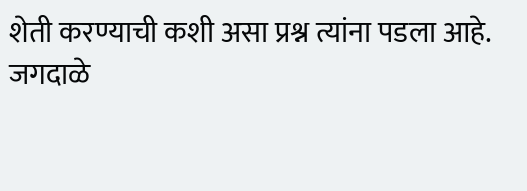शेती करण्याची कशी असा प्रश्न त्यांना पडला आहे.
जगदाळे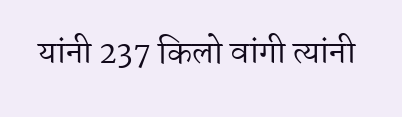यांनी 237 किलो वांगी त्यांनी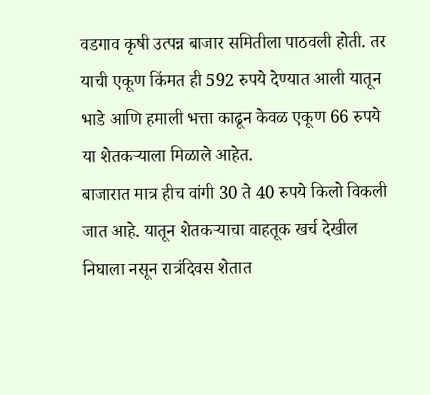वडगाव कृषी उत्पन्न बाजार समितीला पाठवली होती. तर याची एकूण किंमत ही 592 रुपये देण्यात आली यातून भाडे आणि हमाली भत्ता काढून केवळ एकूण 66 रुपये या शेतकऱ्याला मिळाले आहेत.
बाजारात मात्र हीच वांगी 30 ते 40 रुपये किलो विकली जात आहे. यातून शेतकऱ्याचा वाहतूक खर्च देखील निघाला नसून रात्रंदिवस शेतात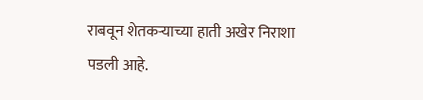राबवून शेतकऱ्याच्या हाती अखेर निराशा पडली आहे.